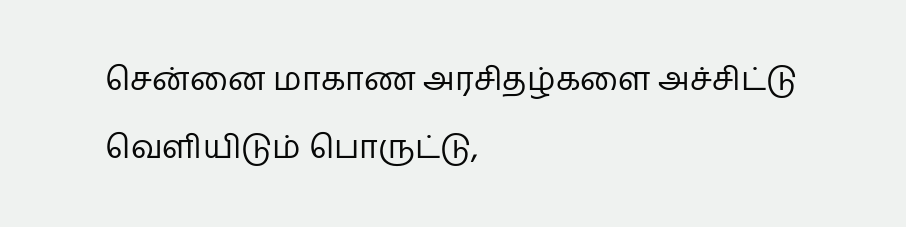சென்னை மாகாண அரசிதழ்களை அச்சிட்டு வெளியிடும் பொருட்டு,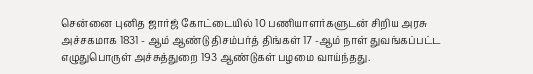சென்னை புனித ஜார்ஜ் கோட்டையில் 10 பணியாளர்களுடன் சிறிய அரசு அச்சகமாக 1831 - ஆம் ஆண்டு திசம்பர்த் திங்கள் 17 -ஆம் நாள் துவங்கப்பட்ட எழுதுபொருள் அச்சுத்துறை 193 ஆண்டுகள் பழமை வாய்ந்தது.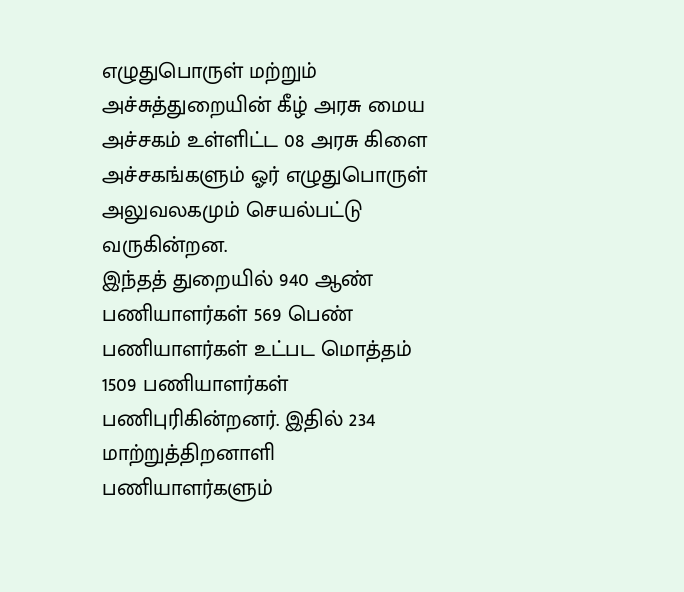எழுதுபொருள் மற்றும் அச்சுத்துறையின் கீழ் அரசு மைய அச்சகம் உள்ளிட்ட 08 அரசு கிளை அச்சகங்களும் ஓர் எழுதுபொருள் அலுவலகமும் செயல்பட்டு வருகின்றன.
இந்தத் துறையில் 940 ஆண் பணியாளர்கள் 569 பெண் பணியாளர்கள் உட்பட மொத்தம் 1509 பணியாளர்கள் பணிபுரிகின்றனர். இதில் 234 மாற்றுத்திறனாளி பணியாளர்களும்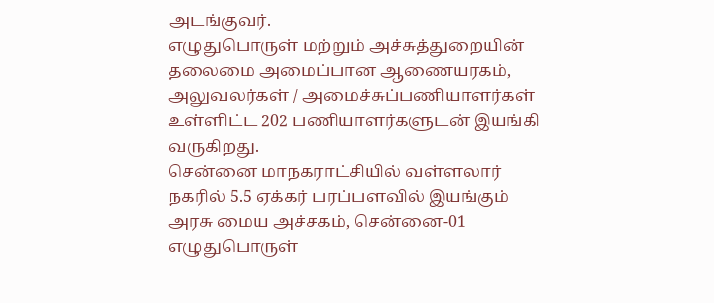அடங்குவர்.
எழுதுபொருள் மற்றும் அச்சுத்துறையின் தலைமை அமைப்பான ஆணையரகம், அலுவலர்கள் / அமைச்சுப்பணியாளர்கள் உள்ளிட்ட 202 பணியாளர்களுடன் இயங்கி வருகிறது.
சென்னை மாநகராட்சியில் வள்ளலார் நகரில் 5.5 ஏக்கர் பரப்பளவில் இயங்கும் அரசு மைய அச்சகம், சென்னை-01 எழுதுபொருள்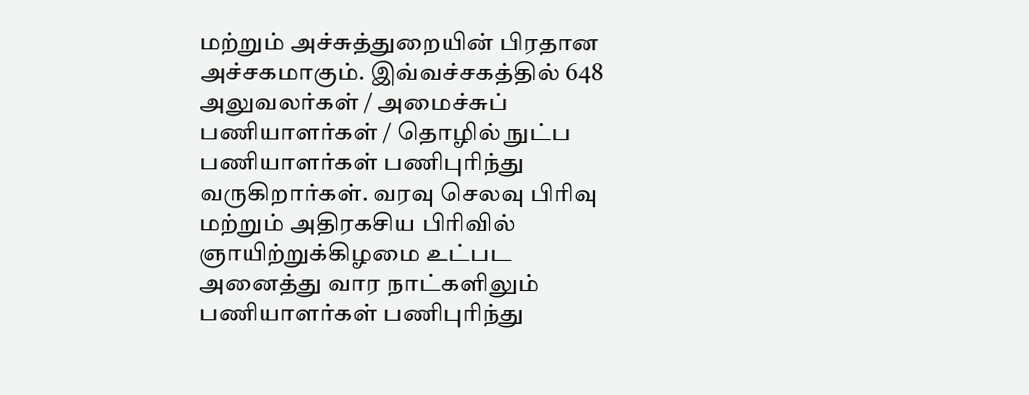மற்றும் அச்சுத்துறையின் பிரதான அச்சகமாகும். இவ்வச்சகத்தில் 648 அலுவலர்கள் / அமைச்சுப் பணியாளர்கள் / தொழில் நுட்ப பணியாளர்கள் பணிபுரிந்து வருகிறார்கள். வரவு செலவு பிரிவு மற்றும் அதிரகசிய பிரிவில் ஞாயிற்றுக்கிழமை உட்பட அனைத்து வார நாட்களிலும் பணியாளர்கள் பணிபுரிந்து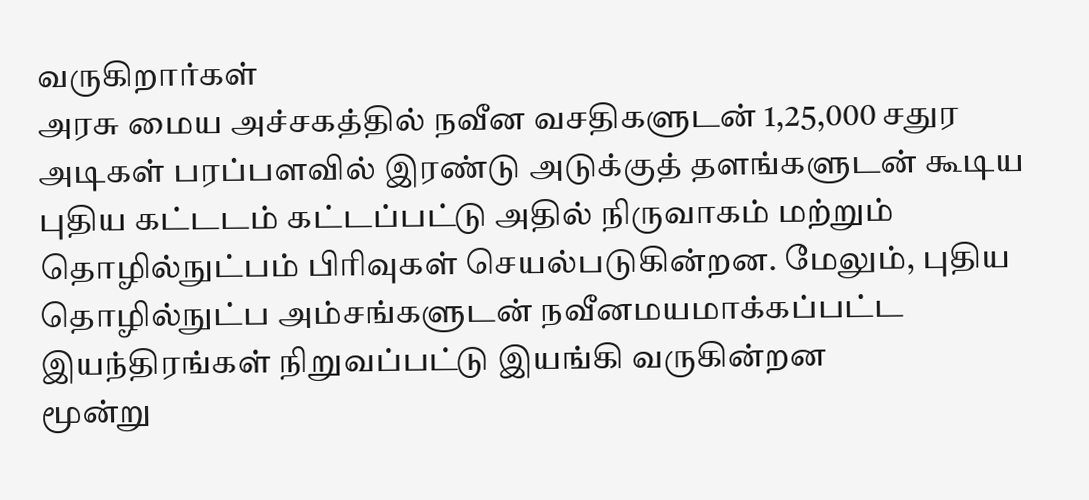வருகிறார்கள்
அரசு மைய அச்சகத்தில் நவீன வசதிகளுடன் 1,25,000 சதுர அடிகள் பரப்பளவில் இரண்டு அடுக்குத் தளங்களுடன் கூடிய புதிய கட்டடம் கட்டப்பட்டு அதில் நிருவாகம் மற்றும் தொழில்நுட்பம் பிரிவுகள் செயல்படுகின்றன. மேலும், புதிய தொழில்நுட்ப அம்சங்களுடன் நவீனமயமாக்கப்பட்ட இயந்திரங்கள் நிறுவப்பட்டு இயங்கி வருகின்றன
மூன்று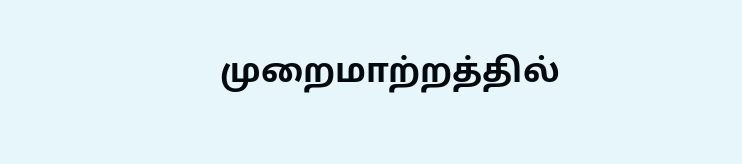முறைமாற்றத்தில்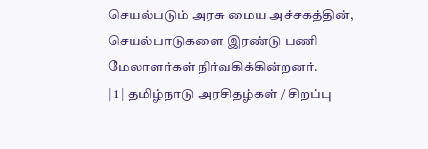செயல்படும் அரசு மைய அச்சகத்தின், செயல்பாடுகளை இரண்டு பணி மேலாளர்கள் நிர்வகிக்கின்றனர்.
| 1 | தமிழ்நாடு அரசிதழ்கள் / சிறப்பு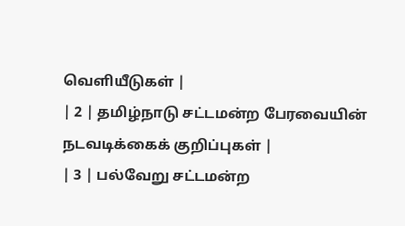வெளியீடுகள் |
| 2 | தமிழ்நாடு சட்டமன்ற பேரவையின் நடவடிக்கைக் குறிப்புகள் |
| 3 | பல்வேறு சட்டமன்ற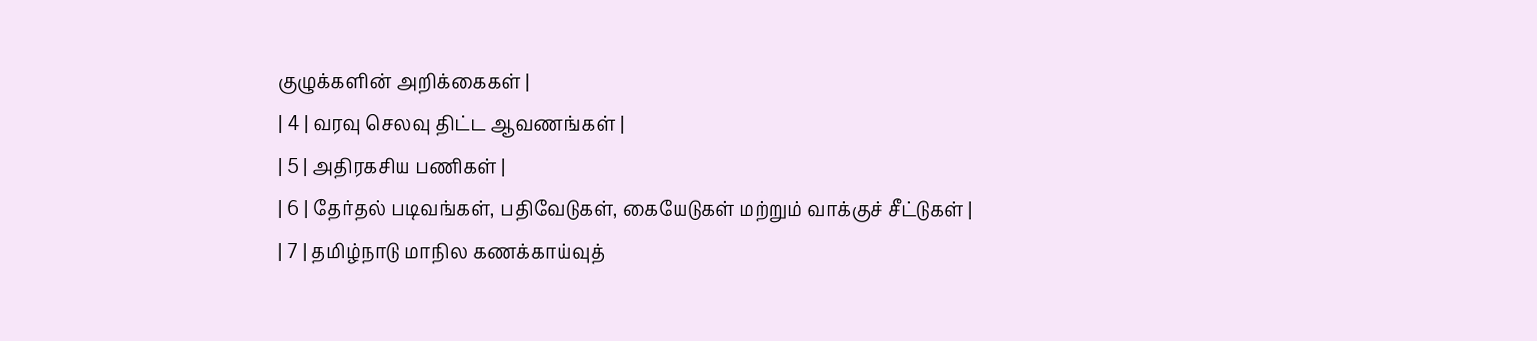குழுக்களின் அறிக்கைகள் |
| 4 | வரவு செலவு திட்ட ஆவணங்கள் |
| 5 | அதிரகசிய பணிகள் |
| 6 | தேர்தல் படிவங்கள், பதிவேடுகள், கையேடுகள் மற்றும் வாக்குச் சீட்டுகள் |
| 7 | தமிழ்நாடு மாநில கணக்காய்வுத்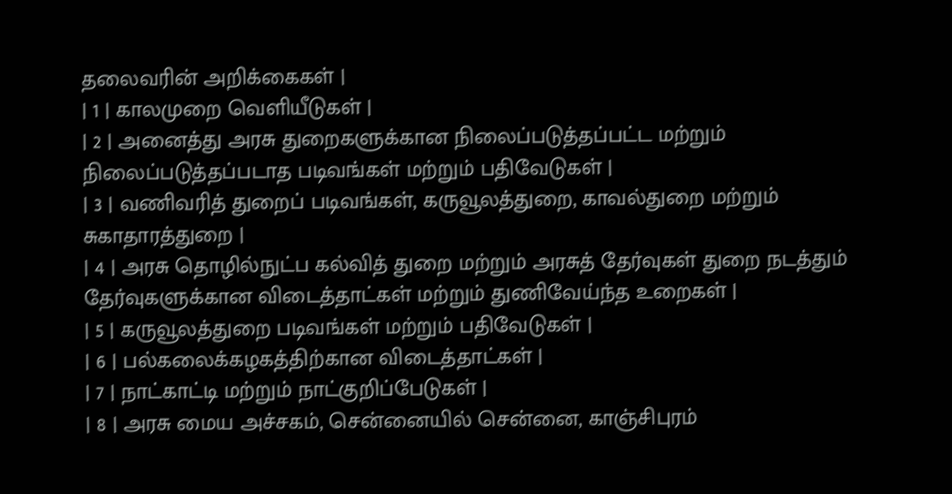தலைவரின் அறிக்கைகள் |
| 1 | காலமுறை வெளியீடுகள் |
| 2 | அனைத்து அரசு துறைகளுக்கான நிலைப்படுத்தப்பட்ட மற்றும் நிலைப்படுத்தப்படாத படிவங்கள் மற்றும் பதிவேடுகள் |
| 3 | வணிவரித் துறைப் படிவங்கள், கருவூலத்துறை, காவல்துறை மற்றும் சுகாதாரத்துறை |
| 4 | அரசு தொழில்நுட்ப கல்வித் துறை மற்றும் அரசுத் தேர்வுகள் துறை நடத்தும் தேர்வுகளுக்கான விடைத்தாட்கள் மற்றும் துணிவேய்ந்த உறைகள் |
| 5 | கருவூலத்துறை படிவங்கள் மற்றும் பதிவேடுகள் |
| 6 | பல்கலைக்கழகத்திற்கான விடைத்தாட்கள் |
| 7 | நாட்காட்டி மற்றும் நாட்குறிப்பேடுகள் |
| 8 | அரசு மைய அச்சகம், சென்னையில் சென்னை, காஞ்சிபுரம்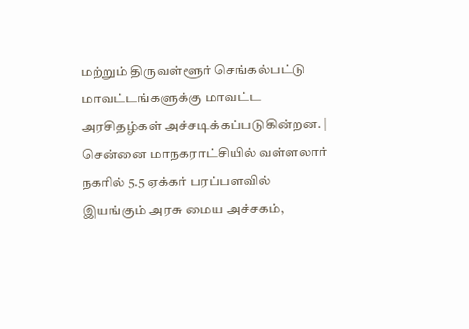மற்றும் திருவள்ளூர் செங்கல்பட்டு மாவட்டங்களுக்கு மாவட்ட அரசிதழ்கள் அச்சடிக்கப்படுகின்றன. |
சென்னை மாநகராட்சியில் வள்ளலார் நகரில் 5.5 ஏக்கர் பரப்பளவில் இயங்கும் அரசு மைய அச்சகம்,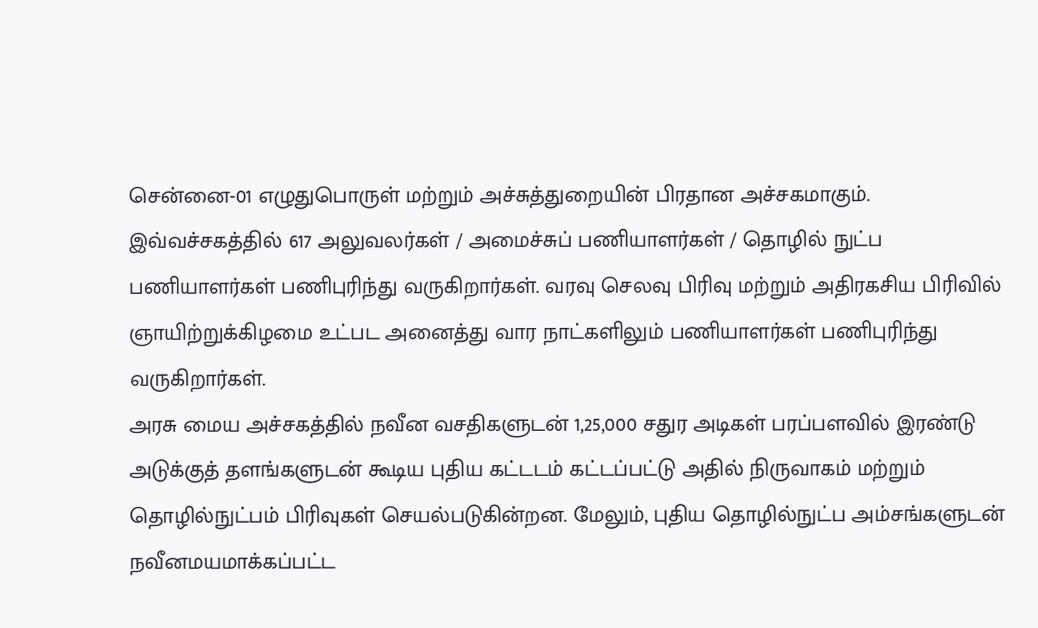சென்னை-01 எழுதுபொருள் மற்றும் அச்சுத்துறையின் பிரதான அச்சகமாகும். இவ்வச்சகத்தில் 617 அலுவலர்கள் / அமைச்சுப் பணியாளர்கள் / தொழில் நுட்ப பணியாளர்கள் பணிபுரிந்து வருகிறார்கள். வரவு செலவு பிரிவு மற்றும் அதிரகசிய பிரிவில் ஞாயிற்றுக்கிழமை உட்பட அனைத்து வார நாட்களிலும் பணியாளர்கள் பணிபுரிந்து வருகிறார்கள்.
அரசு மைய அச்சகத்தில் நவீன வசதிகளுடன் 1,25,000 சதுர அடிகள் பரப்பளவில் இரண்டு அடுக்குத் தளங்களுடன் கூடிய புதிய கட்டடம் கட்டப்பட்டு அதில் நிருவாகம் மற்றும் தொழில்நுட்பம் பிரிவுகள் செயல்படுகின்றன. மேலும், புதிய தொழில்நுட்ப அம்சங்களுடன் நவீனமயமாக்கப்பட்ட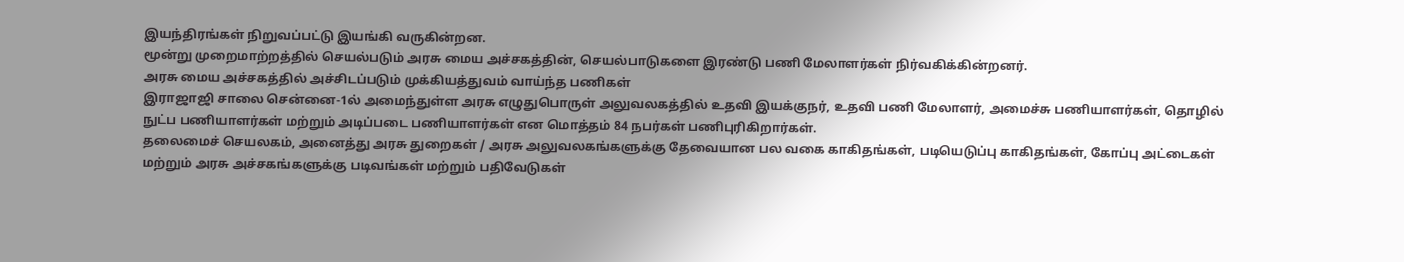இயந்திரங்கள் நிறுவப்பட்டு இயங்கி வருகின்றன.
மூன்று முறைமாற்றத்தில் செயல்படும் அரசு மைய அச்சகத்தின், செயல்பாடுகளை இரண்டு பணி மேலாளர்கள் நிர்வகிக்கின்றனர்.
அரசு மைய அச்சகத்தில் அச்சிடப்படும் முக்கியத்துவம் வாய்ந்த பணிகள்
இராஜாஜி சாலை சென்னை-1ல் அமைந்துள்ள அரசு எழுதுபொருள் அலுவலகத்தில் உதவி இயக்குநர், உதவி பணி மேலாளர், அமைச்சு பணியாளர்கள், தொழில் நுட்ப பணியாளர்கள் மற்றும் அடிப்படை பணியாளர்கள் என மொத்தம் 84 நபர்கள் பணிபுரிகிறார்கள்.
தலைமைச் செயலகம், அனைத்து அரசு துறைகள் / அரசு அலுவலகங்களுக்கு தேவையான பல வகை காகிதங்கள், படியெடுப்பு காகிதங்கள், கோப்பு அட்டைகள் மற்றும் அரசு அச்சகங்களுக்கு படிவங்கள் மற்றும் பதிவேடுகள்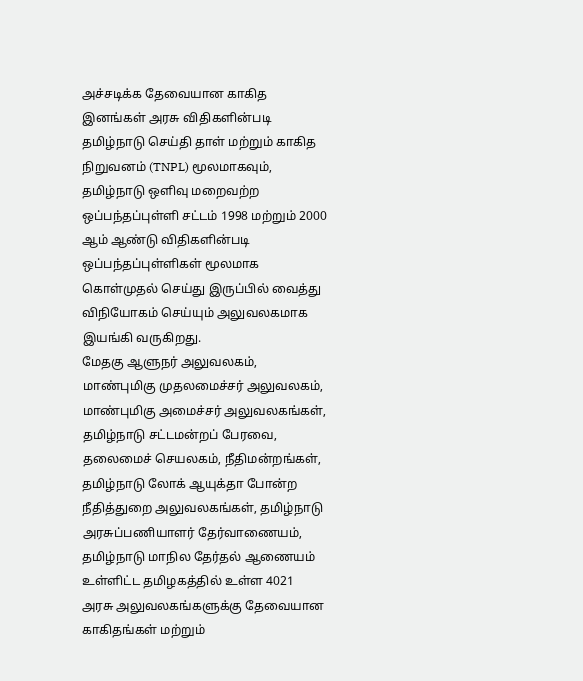அச்சடிக்க தேவையான காகித இனங்கள் அரசு விதிகளின்படி தமிழ்நாடு செய்தி தாள் மற்றும் காகித நிறுவனம் (TNPL) மூலமாகவும், தமிழ்நாடு ஒளிவு மறைவற்ற ஒப்பந்தப்புள்ளி சட்டம் 1998 மற்றும் 2000 ஆம் ஆண்டு விதிகளின்படி ஒப்பந்தப்புள்ளிகள் மூலமாக கொள்முதல் செய்து இருப்பில் வைத்து விநியோகம் செய்யும் அலுவலகமாக இயங்கி வருகிறது.
மேதகு ஆளுநர் அலுவலகம், மாண்புமிகு முதலமைச்சர் அலுவலகம், மாண்புமிகு அமைச்சர் அலுவலகங்கள், தமிழ்நாடு சட்டமன்றப் பேரவை, தலைமைச் செயலகம், நீதிமன்றங்கள், தமிழ்நாடு லோக் ஆயுக்தா போன்ற நீதித்துறை அலுவலகங்கள், தமிழ்நாடு அரசுப்பணியாளர் தேர்வாணையம், தமிழ்நாடு மாநில தேர்தல் ஆணையம் உள்ளிட்ட தமிழகத்தில் உள்ள 4021 அரசு அலுவலகங்களுக்கு தேவையான காகிதங்கள் மற்றும்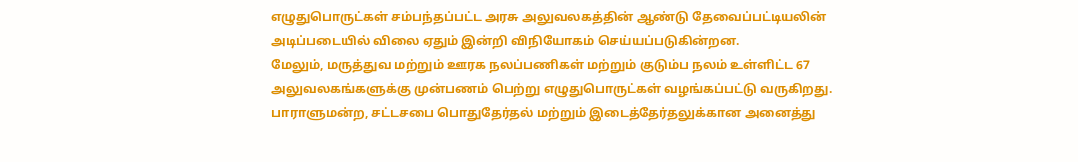எழுதுபொருட்கள் சம்பந்தப்பட்ட அரசு அலுவலகத்தின் ஆண்டு தேவைப்பட்டியலின் அடிப்படையில் விலை ஏதும் இன்றி விநியோகம் செய்யப்படுகின்றன.
மேலும், மருத்துவ மற்றும் ஊரக நலப்பணிகள் மற்றும் குடும்ப நலம் உள்ளிட்ட 67 அலுவலகங்களுக்கு முன்பணம் பெற்று எழுதுபொருட்கள் வழங்கப்பட்டு வருகிறது.
பாராளுமன்ற, சட்டசபை பொதுதேர்தல் மற்றும் இடைத்தேர்தலுக்கான அனைத்து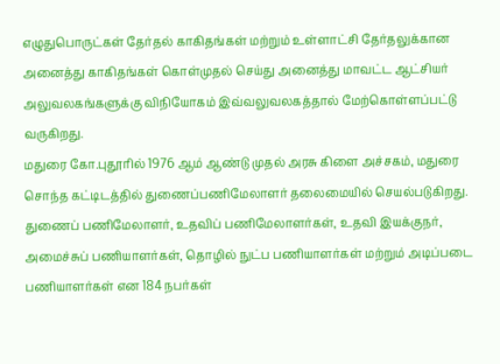எழுதுபொருட்கள் தேர்தல் காகிதங்கள் மற்றும் உள்ளாட்சி தேர்தலுக்கான அனைத்து காகிதங்கள் கொள்முதல் செய்து அனைத்து மாவட்ட ஆட்சியர் அலுவலகங்களுக்கு விநியோகம் இவ்வலுவலகத்தால் மேற்கொள்ளப்பட்டு வருகிறது.
மதுரை கோ.புதூரில் 1976 ஆம் ஆண்டு முதல் அரசு கிளை அச்சகம், மதுரை சொந்த கட்டிடத்தில் துணைப்பணிமேலாளர் தலைமையில் செயல்படுகிறது. துணைப் பணிமேலாளர், உதவிப் பணிமேலாளர்கள், உதவி இயக்குநர், அமைச்சுப் பணியாளர்கள், தொழில் நுட்ப பணியாளர்கள் மற்றும் அடிப்படை பணியாளர்கள் என 184 நபர்கள்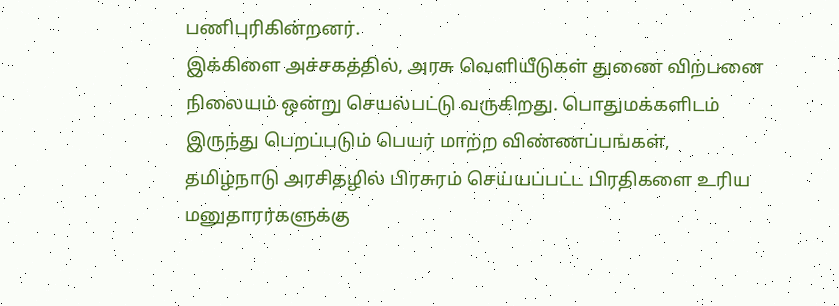பணிபுரிகின்றனர்.
இக்கிளை அச்சகத்தில், அரசு வெளியீடுகள் துணை விற்பனை நிலையம் ஒன்று செயல்பட்டு வருகிறது. பொதுமக்களிடம் இருந்து பெறப்படும் பெயர் மாற்ற விண்ணப்பங்கள், தமிழ்நாடு அரசிதழில் பிரசுரம் செய்யப்பட்ட பிரதிகளை உரிய மனுதாரர்களுக்கு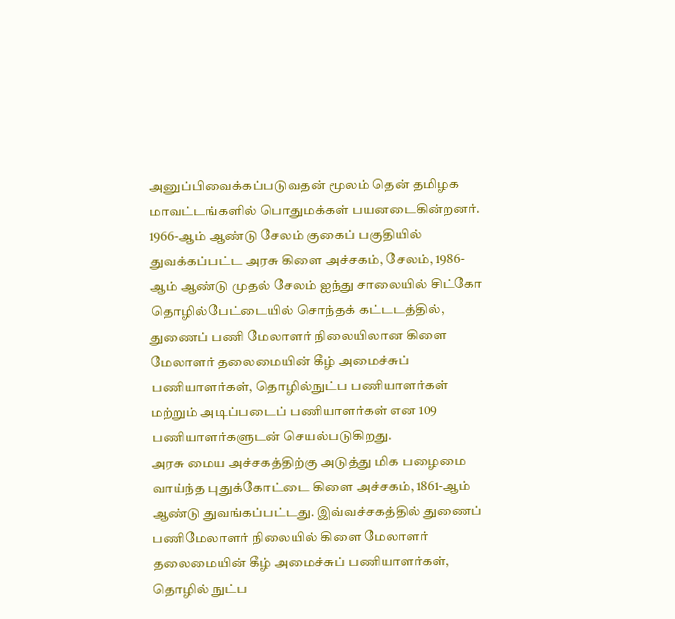அனுப்பிவைக்கப்படுவதன் மூலம் தென் தமிழக மாவட்டங்களில் பொதுமக்கள் பயனடைகின்றனர்.
1966-ஆம் ஆண்டு சேலம் குகைப் பகுதியில் துவக்கப்பட்ட அரசு கிளை அச்சகம், சேலம், 1986-ஆம் ஆண்டு முதல் சேலம் ஐந்து சாலையில் சிட்கோ தொழில்பேட்டையில் சொந்தக் கட்டடத்தில், துணைப் பணி மேலாளர் நிலையிலான கிளை மேலாளர் தலைமையின் கீழ் அமைச்சுப் பணியாளர்கள், தொழில்நுட்ப பணியாளர்கள் மற்றும் அடிப்படைப் பணியாளர்கள் என 109 பணியாளர்களுடன் செயல்படுகிறது.
அரசு மைய அச்சகத்திற்கு அடுத்து மிக பழைமை வாய்ந்த புதுக்கோட்டை கிளை அச்சகம், 1861-ஆம் ஆண்டு துவங்கப்பட்டது. இவ்வச்சகத்தில் துணைப் பணிமேலாளர் நிலையில் கிளை மேலாளர் தலைமையின் கீழ் அமைச்சுப் பணியாளர்கள், தொழில் நுட்ப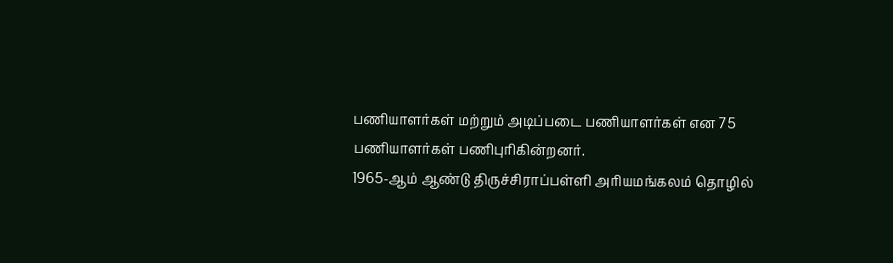பணியாளர்கள் மற்றும் அடிப்படை பணியாளர்கள் என 75 பணியாளர்கள் பணிபுரிகின்றனர்.
1965-ஆம் ஆண்டு திருச்சிராப்பள்ளி அரியமங்கலம் தொழில்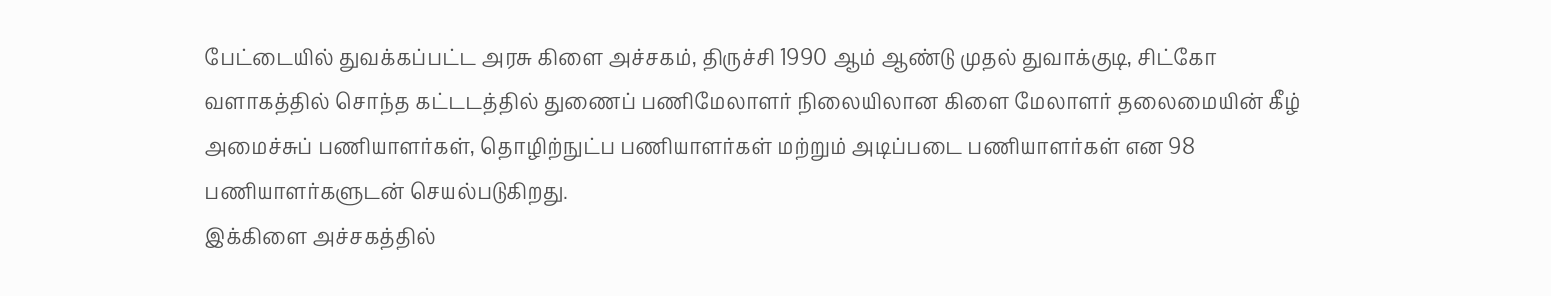பேட்டையில் துவக்கப்பட்ட அரசு கிளை அச்சகம், திருச்சி 1990 ஆம் ஆண்டு முதல் துவாக்குடி, சிட்கோ வளாகத்தில் சொந்த கட்டடத்தில் துணைப் பணிமேலாளர் நிலையிலான கிளை மேலாளர் தலைமையின் கீழ் அமைச்சுப் பணியாளர்கள், தொழிற்நுட்ப பணியாளர்கள் மற்றும் அடிப்படை பணியாளர்கள் என 98 பணியாளர்களுடன் செயல்படுகிறது.
இக்கிளை அச்சகத்தில்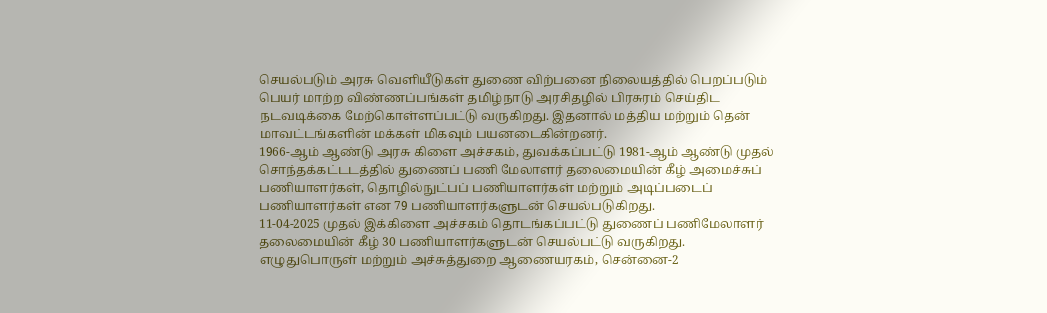செயல்படும் அரசு வெளியீடுகள் துணை விற்பனை நிலையத்தில் பெறப்படும் பெயர் மாற்ற விண்ணப்பங்கள் தமிழ்நாடு அரசிதழில் பிரசுரம் செய்திட நடவடிக்கை மேற்கொள்ளப்பட்டு வருகிறது. இதனால் மத்திய மற்றும் தென் மாவட்டங்களின் மக்கள் மிகவும் பயனடைகின்றனர்.
1966-ஆம் ஆண்டு அரசு கிளை அச்சகம், துவக்கப்பட்டு 1981-ஆம் ஆண்டு முதல் சொந்தக்கட்டடத்தில் துணைப் பணி மேலாளர் தலைமையின் கீழ் அமைச்சுப் பணியாளர்கள், தொழில்நுட்பப் பணியாளர்கள் மற்றும் அடிப்படைப் பணியாளர்கள் என 79 பணியாளர்களுடன் செயல்படுகிறது.
11-04-2025 முதல் இக்கிளை அச்சகம் தொடங்கப்பட்டு துணைப் பணிமேலாளர் தலைமையின் கீழ் 30 பணியாளர்களுடன் செயல்பட்டு வருகிறது.
எழுதுபொருள் மற்றும் அச்சுத்துறை ஆணையரகம், சென்னை-2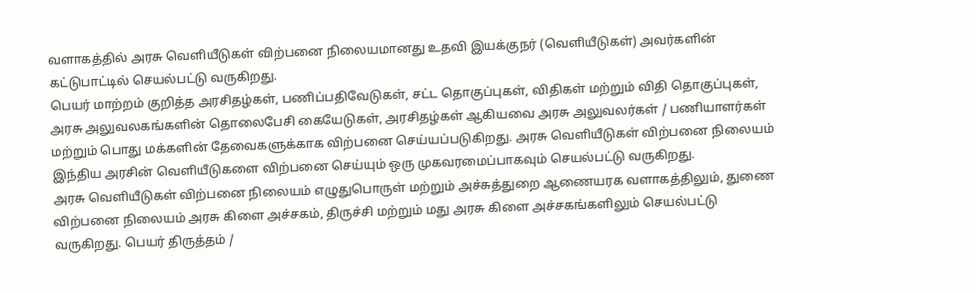வளாகத்தில் அரசு வெளியீடுகள் விற்பனை நிலையமானது உதவி இயக்குநர் (வெளியீடுகள்) அவர்களின் கட்டுபாட்டில் செயல்பட்டு வருகிறது.
பெயர் மாற்றம் குறித்த அரசிதழ்கள், பணிப்பதிவேடுகள், சட்ட தொகுப்புகள், விதிகள் மற்றும் விதி தொகுப்புகள், அரசு அலுவலகங்களின் தொலைபேசி கையேடுகள், அரசிதழ்கள் ஆகியவை அரசு அலுவலர்கள் / பணியாளர்கள் மற்றும் பொது மக்களின் தேவைகளுக்காக விற்பனை செய்யப்படுகிறது. அரசு வெளியீடுகள் விற்பனை நிலையம் இந்திய அரசின் வெளியீடுகளை விற்பனை செய்யும் ஒரு முகவரமைப்பாகவும் செயல்பட்டு வருகிறது.
அரசு வெளியீடுகள் விற்பனை நிலையம் எழுதுபொருள் மற்றும் அச்சுத்துறை ஆணையரக வளாகத்திலும், துணை விற்பனை நிலையம் அரசு கிளை அச்சகம், திருச்சி மற்றும் மது அரசு கிளை அச்சகங்களிலும் செயல்பட்டு வருகிறது. பெயர் திருத்தம் /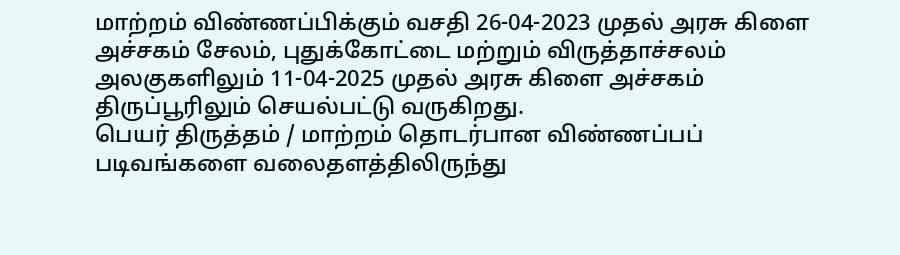மாற்றம் விண்ணப்பிக்கும் வசதி 26-04-2023 முதல் அரசு கிளை அச்சகம் சேலம், புதுக்கோட்டை மற்றும் விருத்தாச்சலம் அலகுகளிலும் 11-04-2025 முதல் அரசு கிளை அச்சகம் திருப்பூரிலும் செயல்பட்டு வருகிறது.
பெயர் திருத்தம் / மாற்றம் தொடர்பான விண்ணப்பப் படிவங்களை வலைதளத்திலிருந்து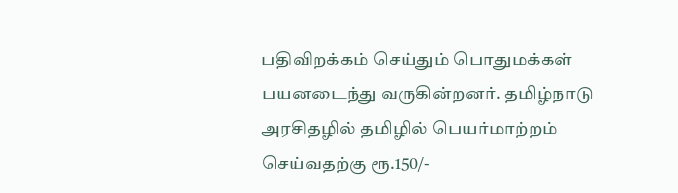பதிவிறக்கம் செய்தும் பொதுமக்கள் பயனடைந்து வருகின்றனர். தமிழ்நாடு அரசிதழில் தமிழில் பெயர்மாற்றம் செய்வதற்கு ரூ.150/-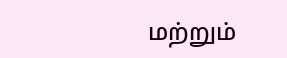மற்றும்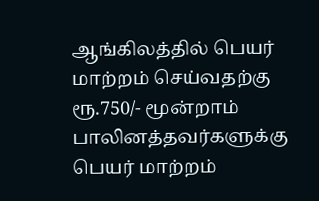ஆங்கிலத்தில் பெயர் மாற்றம் செய்வதற்கு ரூ.750/- மூன்றாம் பாலினத்தவர்களுக்கு பெயர் மாற்றம்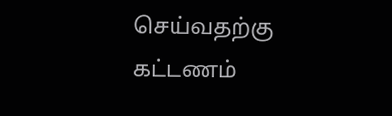செய்வதற்கு கட்டணம்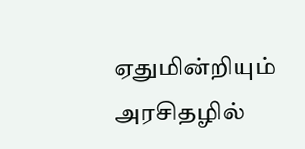ஏதுமின்றியும் அரசிதழில்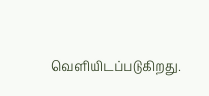வெளியிடப்படுகிறது.